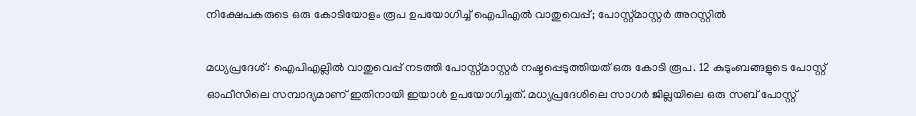നിക്ഷേപകരുടെ ഒരു കോടിയോളം രൂപ ഉപയോഗിച്ച് ഐപിഎല്‍ വാതുവെപ്പ്; പോസ്റ്റ്മാസ്റ്റര്‍ അറസ്റ്റില്‍

മധ്യപ്രദേശ്: ഐപിഎല്ലില്‍ വാതുവെപ്പ് നടത്തി പോസ്റ്റ്മാസ്റ്റര്‍ നഷ്ടപ്പെടുത്തിയത് ഒരു കോടി രൂപ. 12 കുടുംബങ്ങളുടെ പോസ്റ്റ് ഓഫീസിലെ സമ്പാദ്യമാണ് ഇതിനായി ഇയാള്‍ ഉപയോഗിച്ചത്. മധ്യപ്രദേശിലെ സാഗര്‍ ജില്ലയിലെ ഒരു സബ് പോസ്റ്റ്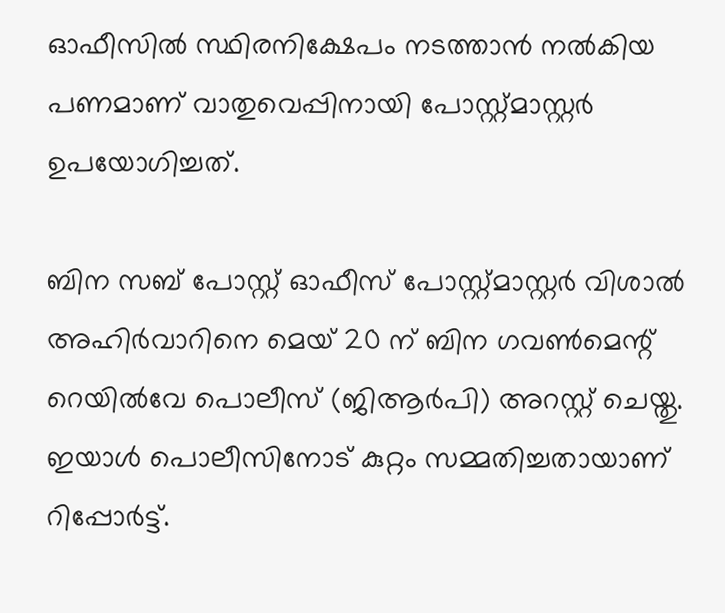ഓഫീസില്‍ സ്ഥിരനിക്ഷേപം നടത്താന്‍ നല്‍കിയ പണമാണ് വാതുവെപ്പിനായി പോസ്റ്റ്മാസ്റ്റര്‍ ഉപയോഗിച്ചത്.

ബിന സബ് പോസ്റ്റ് ഓഫീസ് പോസ്റ്റ്മാസ്റ്റര്‍ വിശാല്‍ അഹിര്‍വാറിനെ മെയ് 20 ന് ബിന ഗവണ്‍മെന്റ് റെയില്‍വേ പൊലീസ് (ജിആര്‍പി) അറസ്റ്റ് ചെയ്തു. ഇയാള്‍ പൊലീസിനോട് കുറ്റം സമ്മതിച്ചതായാണ് റിപ്പോര്‍ട്ട്.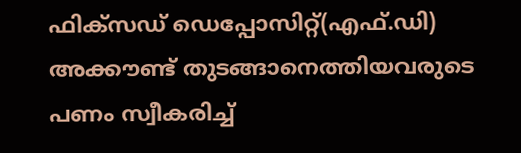ഫിക്സഡ് ഡെപ്പോസിറ്റ്(എഫ്.ഡി) അക്കൗണ്ട് തുടങ്ങാനെത്തിയവരുടെ പണം സ്വീകരിച്ച്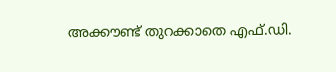അക്കൗണ്ട് തുറക്കാതെ എഫ്.ഡി.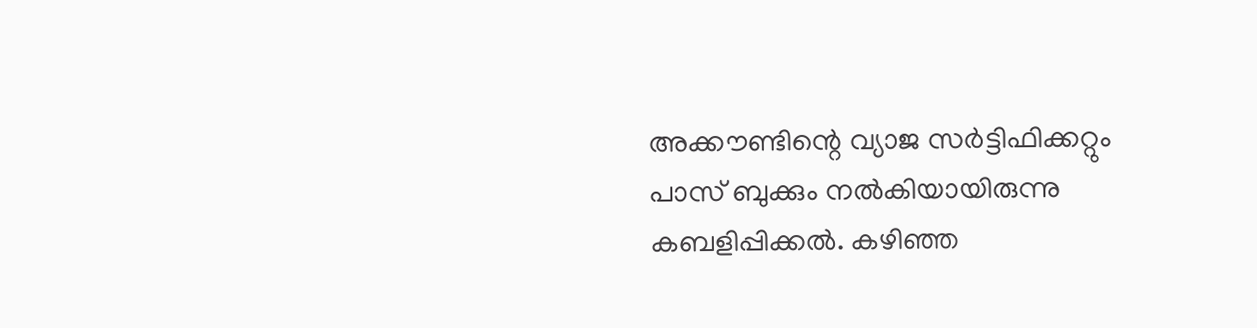അക്കൗണ്ടിന്റെ വ്യാജ സര്‍ട്ടിഫിക്കറ്റും പാസ് ബുക്കും നല്‍കിയായിരുന്നു കബളിപ്പിക്കല്‍. കഴിഞ്ഞ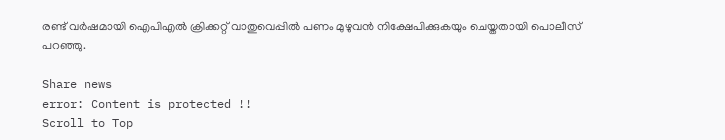രണ്ട് വര്‍ഷമായി ഐപിഎല്‍ ക്രിക്കറ്റ് വാതുവെപ്പില്‍ പണം മുഴുവന്‍ നിക്ഷേപിക്കുകയും ചെയ്തതായി പൊലീസ് പറഞ്ഞു.

Share news
error: Content is protected !!
Scroll to Top